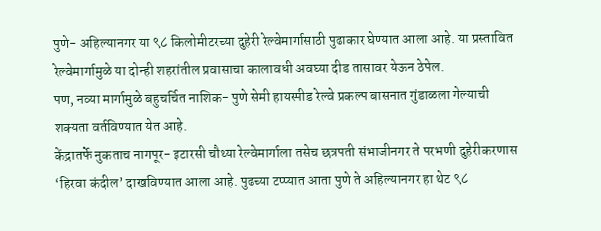पुणे- अहिल्यानगर या ९८ किलोमीटरच्या दुहेरी रेल्वेमार्गासाठी पुढाकार घेण्यात आला आहे. या प्रस्तावित रेल्वेमार्गामुळे या दोन्ही शहरांतील प्रवासाचा कालावधी अवघ्या दीड तासावर येऊन ठेपेल.
पण, नव्या मार्गामुळे बहुचर्चित नाशिक- पुणे सेमी हायस्पीड रेल्वे प्रकल्प बासनात गुंडाळला गेल्याची शक्यता वर्तविण्यात येत आहे.
केंद्रातर्फे नुकताच नागपूर- इटारसी चौथ्या रेल्वेमार्गाला तसेच छत्रपती संभाजीनगर ते परभणी दुहेरीकरणास ‘हिरवा कंदील’ दाखविण्यात आला आहे. पुढच्या टप्प्यात आता पुणे ते अहिल्यानगर हा थेट ९८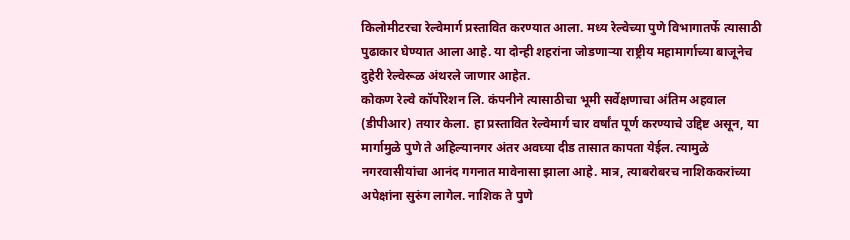किलोमीटरचा रेल्वेमार्ग प्रस्तावित करण्यात आला. मध्य रेल्वेच्या पुणे विभागातर्फे त्यासाठी पुढाकार घेण्यात आला आहे. या दोन्ही शहरांना जोडणाऱ्या राष्ट्रीय महामार्गाच्या बाजूनेच दुहेरी रेल्वेरूळ अंथरले जाणार आहेत.
कोकण रेल्वे कॉर्पोरेशन लि. कंपनीने त्यासाठीचा भूमी सर्वेक्षणाचा अंतिम अहवाल (डीपीआर) तयार केला. हा प्रस्तावित रेल्वेमार्ग चार वर्षांत पूर्ण करण्याचे उद्दिष्ट असून, या मार्गामुळे पुणे ते अहिल्यानगर अंतर अवघ्या दीड तासात कापता येईल. त्यामुळे नगरवासीयांचा आनंद गगनात मावेनासा झाला आहे. मात्र, त्याबरोबरच नाशिककरांच्या अपेक्षांना सुरुंग लागेल. नाशिक ते पुणे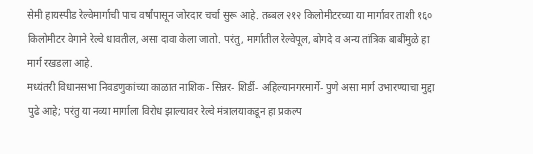सेमी हायस्पीड रेल्वेमार्गाची पाच वर्षांपासून जोरदार चर्चा सुरू आहे. तब्बल २१२ किलोमीटरच्या या मार्गावर ताशी १६० किलोमीटर वेगाने रेल्वे धावतील, असा दावा केला जातो. परंतु, मार्गातील रेल्वेपूल, बोगदे व अन्य तांत्रिक बाबींमुळे हा मार्ग रखडला आहे.
मध्यंतरी विधानसभा निवडणुकांच्या काळात नाशिक- सिन्नर- शिर्डी- अहिल्यानगरमार्गे- पुणे असा मार्ग उभारण्याचा मुद्दा पुढे आहे; परंतु या नव्या मार्गाला विरोध झाल्यावर रेल्वे मंत्रालयाकडून हा प्रकल्प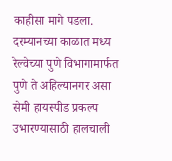काहीसा मागे पडला. दरम्यानच्या काळात मध्य रेल्वेच्या पुणे विभागामार्फत पुणे ते अहिल्यानगर असा सेमी हायस्पीड प्रकल्प उभारण्यासाठी हालचाली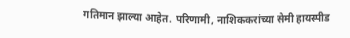गतिमान झाल्या आहेत. परिणामी, नाशिककरांच्या सेमी हायस्पीड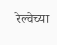रेल्वेच्या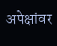अपेक्षांवर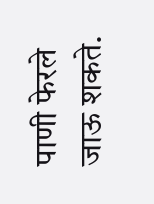पाणी फेरले जाऊ शकते.